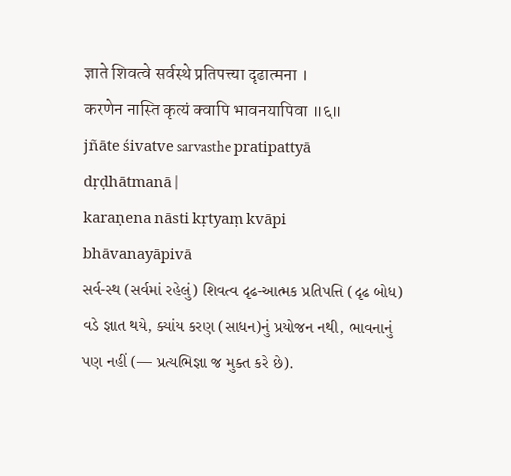ज्ञाते शिवत्वे सर्वस्थे प्रतिपत्त्या दृढात्मना ।
करणेन नास्ति कृत्यं क्वापि भावनयापिवा ॥६॥
jñāte śivatve sarvasthe pratipattyā dṛḍhātmanā |
karaṇena nāsti kṛtyaṃ kvāpi bhāvanayāpivā
સર્વ-સ્થ (સર્વમાં રહેલું) શિવત્વ દૃઢ-આત્મક પ્રતિપત્તિ (દૃઢ બોધ) વડે જ્ઞાત થયે, ક્યાંય કરણ (સાધન)નું પ્રયોજન નથી, ભાવનાનું પણ નહીં (— પ્રત્યભિજ્ઞા જ મુક્ત કરે છે).